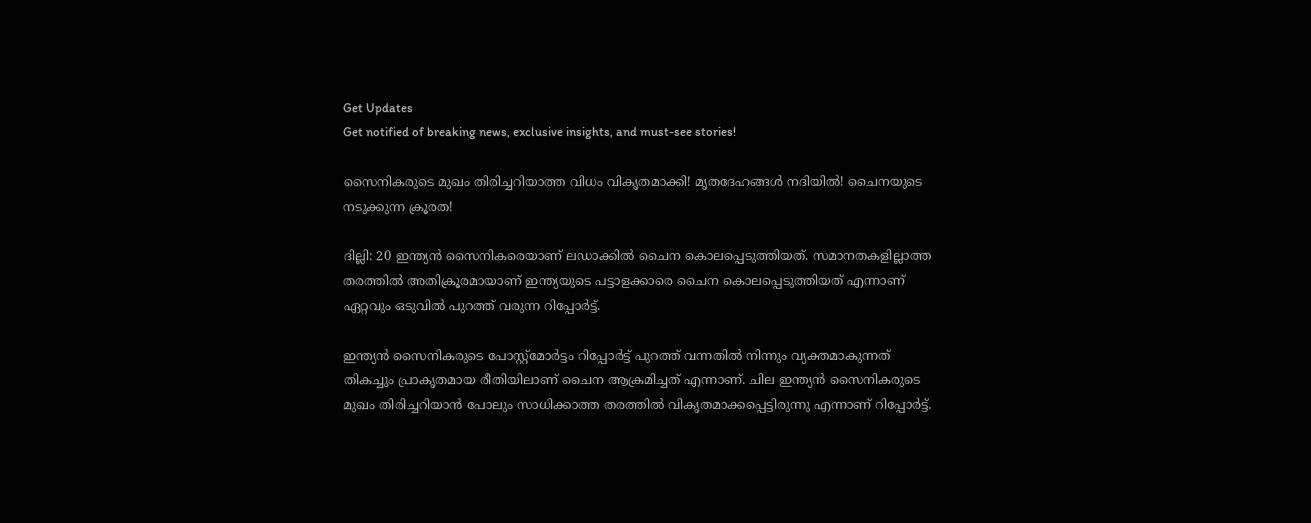Get Updates
Get notified of breaking news, exclusive insights, and must-see stories!

സൈനികരുടെ മുഖം തിരിച്ചറിയാത്ത വിധം വികൃതമാക്കി! മൃതദേഹങ്ങൾ നദിയിൽ! ചൈനയുടെ നടുക്കുന്ന ക്രൂരത!

ദില്ലി: 20 ഇന്ത്യന്‍ സൈനികരെയാണ് ലഡാക്കില്‍ ചൈന കൊലപ്പെടുത്തിയത്. സമാനതകളില്ലാത്ത തരത്തില്‍ അതിക്രൂരമായാണ് ഇന്ത്യയുടെ പട്ടാളക്കാരെ ചൈന കൊലപ്പെടുത്തിയത് എന്നാണ് ഏറ്റവും ഒടുവില്‍ പുറത്ത് വരുന്ന റിപ്പോര്‍ട്ട്.

ഇന്ത്യന്‍ സൈനികരുടെ പോസ്റ്റ്‌മോര്‍ട്ടം റിപ്പോര്‍ട്ട് പുറത്ത് വന്നതില്‍ നിന്നും വ്യക്തമാകുന്നത് തികച്ചും പ്രാകൃതമായ രീതിയിലാണ് ചൈന ആക്രമിച്ചത് എന്നാണ്. ചില ഇന്ത്യന്‍ സൈനികരുടെ മുഖം തിരിച്ചറിയാന്‍ പോലും സാധിക്കാത്ത തരത്തില്‍ വികൃതമാക്കപ്പെട്ടിരുന്നു എന്നാണ് റിപ്പോര്‍ട്ട്.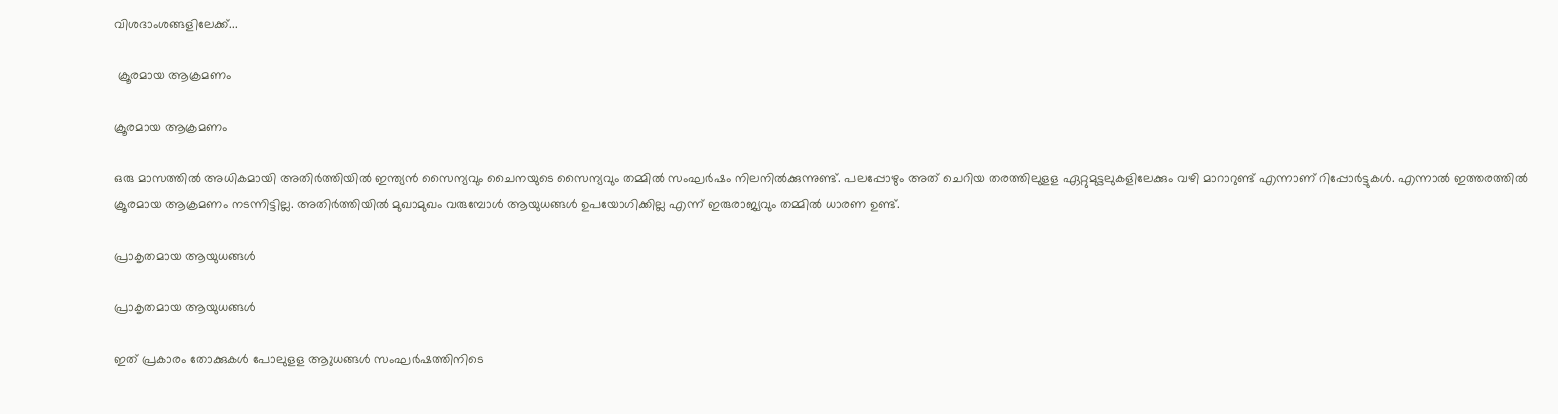വിശദാംശങ്ങളിലേക്ക്...

 ക്രൂരമായ ആക്രമണം

ക്രൂരമായ ആക്രമണം

ഒരു മാസത്തില്‍ അധികമായി അതിര്‍ത്തിയില്‍ ഇന്ത്യന്‍ സൈന്യവും ചൈനയുടെ സൈന്യവും തമ്മില്‍ സംഘര്‍ഷം നിലനില്‍ക്കുന്നുണ്ട്. പലപ്പോഴും അത് ചെറിയ തരത്തിലുളള ഏറ്റുമുട്ടലുകളിലേക്കും വഴി മാറാറുണ്ട് എന്നാണ് റിപ്പോര്‍ട്ടുകള്‍. എന്നാല്‍ ഇത്തരത്തില്‍ ക്രൂരമായ ആക്രമണം നടന്നിട്ടില്ല. അതിര്‍ത്തിയില്‍ മുഖാമുഖം വരുമ്പോള്‍ ആയുധങ്ങള്‍ ഉപയോഗിക്കില്ല എന്ന് ഇരുരാജ്യവും തമ്മില്‍ ധാരണ ഉണ്ട്.

പ്രാകൃതമായ ആയുധങ്ങള്‍

പ്രാകൃതമായ ആയുധങ്ങള്‍

ഇത് പ്രകാരം തോക്കുകള്‍ പോലുളള ആുധങ്ങള്‍ സംഘര്‍ഷത്തിനിടെ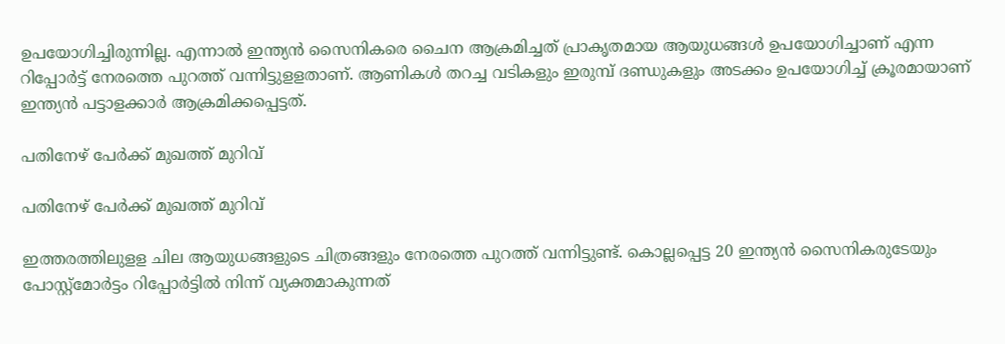ഉപയോഗിച്ചിരുന്നില്ല. എന്നാല്‍ ഇന്ത്യന്‍ സൈനികരെ ചൈന ആക്രമിച്ചത് പ്രാകൃതമായ ആയുധങ്ങള്‍ ഉപയോഗിച്ചാണ് എന്ന റിപ്പോര്‍ട്ട് നേരത്തെ പുറത്ത് വന്നിട്ടുളളതാണ്. ആണികള്‍ തറച്ച വടികളും ഇരുമ്പ് ദണ്ഡുകളും അടക്കം ഉപയോഗിച്ച് ക്രൂരമായാണ് ഇന്ത്യന്‍ പട്ടാളക്കാര്‍ ആക്രമിക്കപ്പെട്ടത്.

പതിനേഴ് പേര്‍ക്ക് മുഖത്ത് മുറിവ്

പതിനേഴ് പേര്‍ക്ക് മുഖത്ത് മുറിവ്

ഇത്തരത്തിലുളള ചില ആയുധങ്ങളുടെ ചിത്രങ്ങളും നേരത്തെ പുറത്ത് വന്നിട്ടുണ്ട്. കൊല്ലപ്പെട്ട 20 ഇന്ത്യന്‍ സൈനികരുടേയും പോസ്റ്റ്‌മോര്‍ട്ടം റിപ്പോര്‍ട്ടില്‍ നിന്ന് വ്യക്തമാകുന്നത്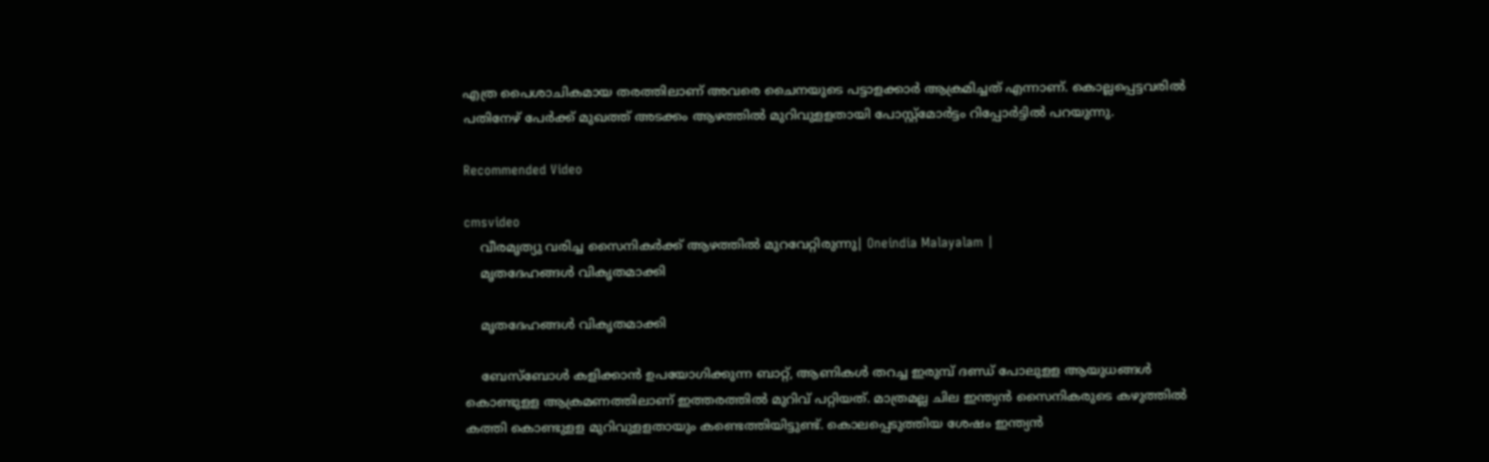എത്ര പൈശാചികമായ തരത്തിലാണ് അവരെ ചൈനയുടെ പട്ടാളക്കാര്‍ ആക്രമിച്ചത് എന്നാണ്. കൊല്ലപ്പെട്ടവരില്‍ പതിനേഴ് പേര്‍ക്ക് മുഖത്ത് അടക്കം ആഴത്തില്‍ മുറിവുളളതായി പോസ്റ്റ്‌മോര്‍ട്ടം റിപ്പോര്‍ട്ടില്‍ പറയുന്നു.

Recommended Video

cmsvideo
    വീരമൃത്യു വരിച്ച സൈനികര്‍ക്ക് ആഴത്തില്‍ മുറവേറ്റിരുന്നു| Oneindia Malayalam |
    മൃതദേഹങ്ങള്‍ വികൃതമാക്കി

    മൃതദേഹങ്ങള്‍ വികൃതമാക്കി

    ബേസ്‌ബോള്‍ കളിക്കാന്‍ ഉപയോഗിക്കുന്ന ബാറ്റ്, ആണികള്‍ തറച്ച ഇരുമ്പ് ദണ്ഡ് പോലുളള ആയുധങ്ങള്‍ കൊണ്ടുളള ആക്രമണത്തിലാണ് ഇത്തരത്തില്‍ മുറിവ് പറ്റിയത്. മാത്രമല്ല ചില ഇന്ത്യന്‍ സൈനികരുടെ കഴുത്തില്‍ കത്തി കൊണ്ടുളള മുറിവുളളതായും കണ്ടെത്തിയിട്ടുണ്ട്. കൊലപ്പെടുത്തിയ ശേഷം ഇന്ത്യന്‍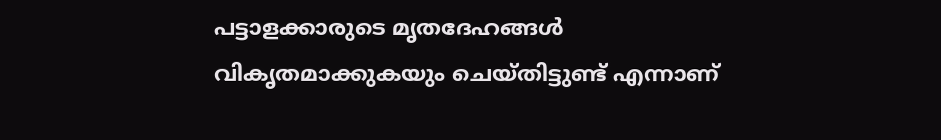പട്ടാളക്കാരുടെ മൃതദേഹങ്ങള്‍ വികൃതമാക്കുകയും ചെയ്തിട്ടുണ്ട് എന്നാണ്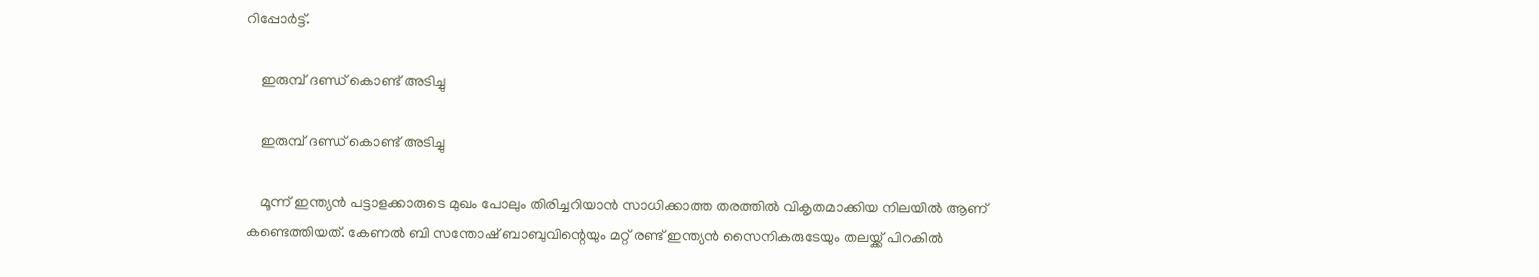റിപ്പോര്‍ട്ട്.

    ഇരുമ്പ് ദണ്ഡ് കൊണ്ട് അടിച്ചു

    ഇരുമ്പ് ദണ്ഡ് കൊണ്ട് അടിച്ചു

    മൂന്ന് ഇന്ത്യന്‍ പട്ടാളക്കാരുടെ മുഖം പോലും തിരിച്ചറിയാന്‍ സാധിക്കാത്ത തരത്തില്‍ വികൃതമാക്കിയ നിലയില്‍ ആണ് കണ്ടെത്തിയത്. കേണല്‍ ബി സന്തോഷ് ബാബുവിന്റെയും മറ്റ് രണ്ട് ഇന്ത്യന്‍ സൈനികരുടേയും തലയ്ക്ക് പിറകില്‍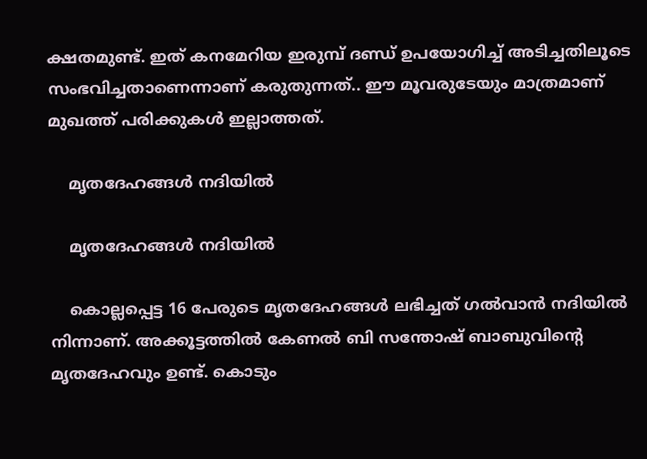ക്ഷതമുണ്ട്. ഇത് കനമേറിയ ഇരുമ്പ് ദണ്ഡ് ഉപയോഗിച്ച് അടിച്ചതിലൂടെ സംഭവിച്ചതാണെന്നാണ് കരുതുന്നത്.. ഈ മൂവരുടേയും മാത്രമാണ് മുഖത്ത് പരിക്കുകള്‍ ഇല്ലാത്തത്.

    മൃതദേഹങ്ങള്‍ നദിയില്‍

    മൃതദേഹങ്ങള്‍ നദിയില്‍

    കൊല്ലപ്പെട്ട 16 പേരുടെ മൃതദേഹങ്ങള്‍ ലഭിച്ചത് ഗല്‍വാന്‍ നദിയില്‍ നിന്നാണ്. അക്കൂട്ടത്തില്‍ കേണല്‍ ബി സന്തോഷ് ബാബുവിന്റെ മൃതദേഹവും ഉണ്ട്. കൊടും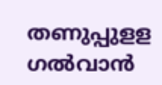തണുപ്പുളള ഗല്‍വാന്‍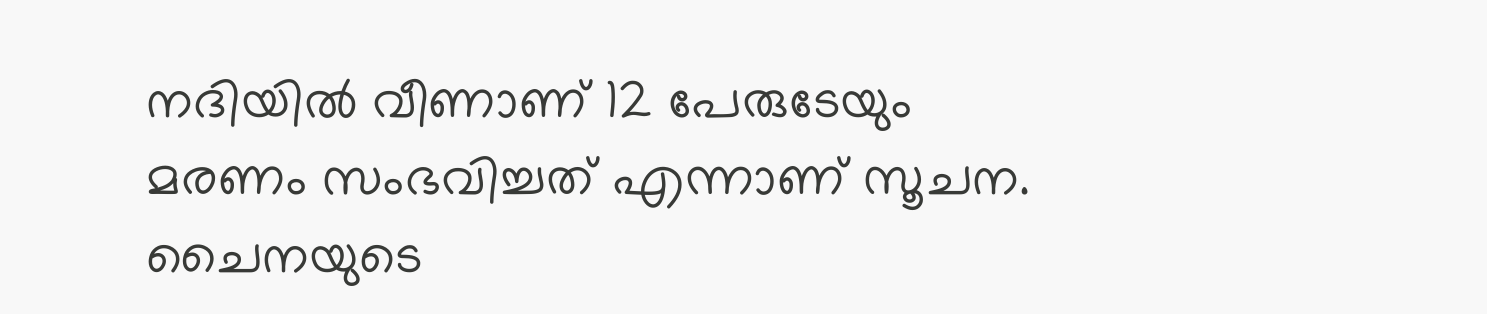നദിയില്‍ വീണാണ് 12 പേരുടേയും മരണം സംഭവിച്ചത് എന്നാണ് സൂചന. ചൈനയുടെ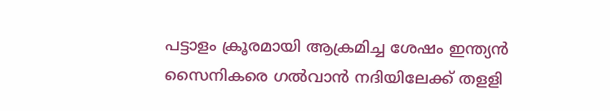പട്ടാളം ക്രൂരമായി ആക്രമിച്ച ശേഷം ഇന്ത്യന്‍ സൈനികരെ ഗല്‍വാന്‍ നദിയിലേക്ക് തളളി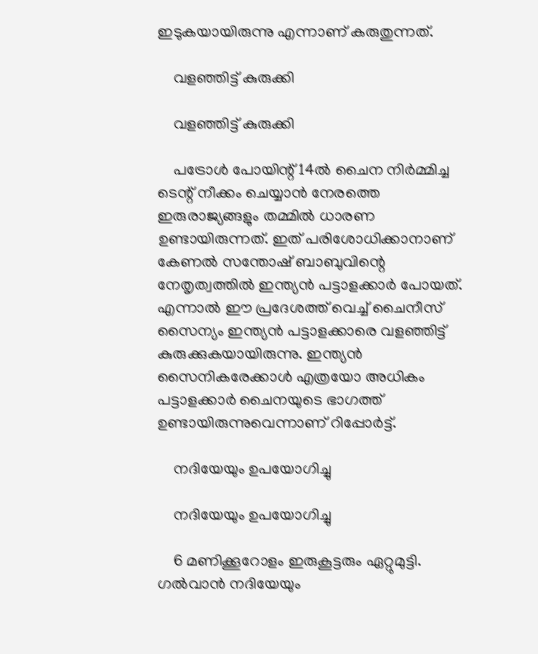ഇടുകയായിരുന്നു എന്നാണ് കരുതുന്നത്.

    വളഞ്ഞിട്ട് കുരുക്കി

    വളഞ്ഞിട്ട് കുരുക്കി

    പട്രോള്‍ പോയിന്റ് 14ല്‍ ചൈന നിര്‍മ്മിച്ച ടെന്റ് നീക്കം ചെയ്യാന്‍ നേരത്തെ ഇരുരാജ്യങ്ങളും തമ്മില്‍ ധാരണ ഉണ്ടായിരുന്നത്. ഇത് പരിശോധിക്കാനാണ് കേണല്‍ സന്തോഷ് ബാബുവിന്റെ നേതൃത്വത്തില്‍ ഇന്ത്യന്‍ പട്ടാളക്കാര്‍ പോയത്. എന്നാല്‍ ഈ പ്രദേശത്ത് വെച്ച് ചൈനീസ് സൈന്യം ഇന്ത്യന്‍ പട്ടാളക്കാരെ വളഞ്ഞിട്ട് കുരുക്കുകയായിരുന്നു. ഇന്ത്യന്‍ സൈനികരേക്കാള്‍ എത്രയോ അധികം പട്ടാളക്കാര്‍ ചൈനയുടെ ഭാഗത്ത് ഉണ്ടായിരുന്നുവെന്നാണ് റിപ്പോര്‍ട്ട്.

    നദിയേയും ഉപയോഗിച്ചു

    നദിയേയും ഉപയോഗിച്ചു

    6 മണിക്കൂറോളം ഇരുകൂട്ടരും ഏറ്റുമുട്ടി. ഗല്‍വാന്‍ നദിയേയും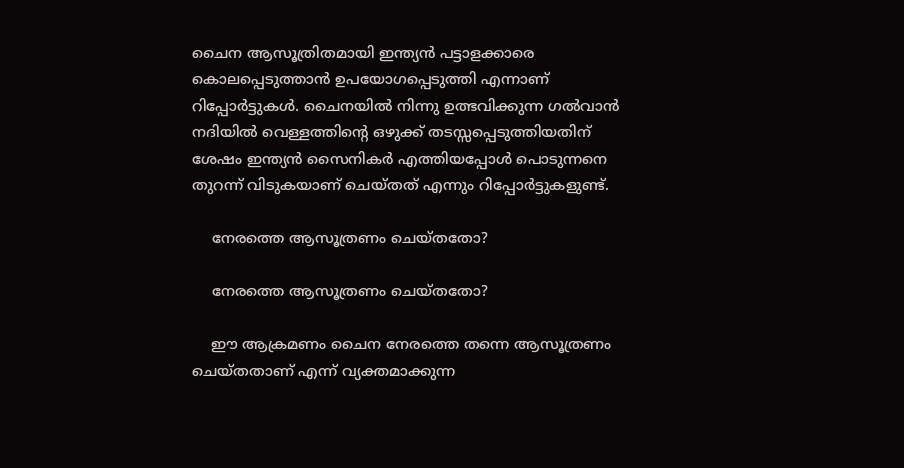ചൈന ആസൂത്രിതമായി ഇന്ത്യന്‍ പട്ടാളക്കാരെ കൊലപ്പെടുത്താന്‍ ഉപയോഗപ്പെടുത്തി എന്നാണ് റിപ്പോര്‍ട്ടുകള്‍. ചൈനയില്‍ നിന്നു ഉത്ഭവിക്കുന്ന ഗല്‍വാന്‍ നദിയില്‍ വെള്ളത്തിന്റെ ഒഴുക്ക് തടസ്സപ്പെടുത്തിയതിന് ശേഷം ഇന്ത്യന്‍ സൈനികര്‍ എത്തിയപ്പോള്‍ പൊടുന്നനെ തുറന്ന് വിടുകയാണ് ചെയ്തത് എന്നും റിപ്പോര്‍ട്ടുകളുണ്ട്.

    നേരത്തെ ആസൂത്രണം ചെയ്തതോ?

    നേരത്തെ ആസൂത്രണം ചെയ്തതോ?

    ഈ ആക്രമണം ചൈന നേരത്തെ തന്നെ ആസൂത്രണം ചെയ്തതാണ് എന്ന് വ്യക്തമാക്കുന്ന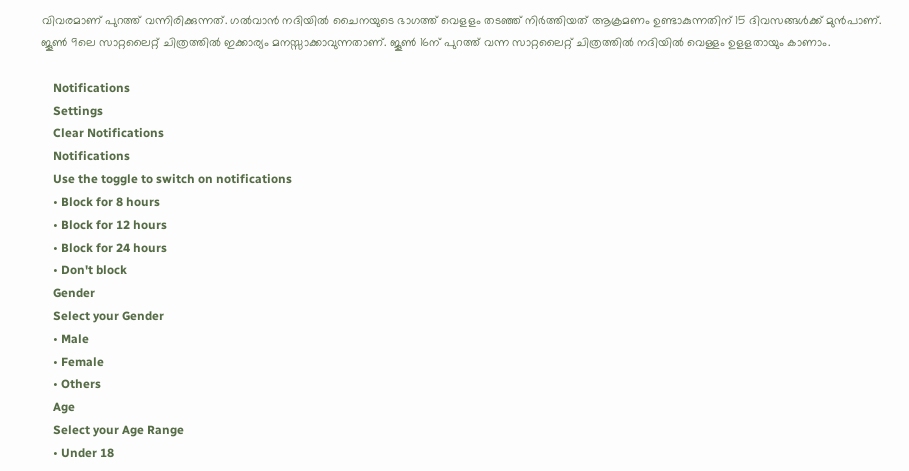വിവരമാണ് പുറത്ത് വന്നിരിക്കുന്നത്. ഗല്‍വാന്‍ നദിയില്‍ ചൈനയുടെ ഭാഗത്ത് വെളളം തടഞ്ഞ് നിര്‍ത്തിയത് ആക്രമണം ഉണ്ടാകുന്നതിന് 15 ദിവസങ്ങള്‍ക്ക് മുന്‍പാണ്. ജൂണ്‍ 9ലെ സാറ്റലൈറ്റ് ചിത്രത്തില്‍ ഇക്കാര്യം മനസ്സാക്കാവുന്നതാണ്. ജൂണ്‍ 16ന് പുറത്ത് വന്ന സാറ്റലൈറ്റ് ചിത്രത്തില്‍ നദിയില്‍ വെള്ളം ഉളളതായും കാണാം.

    Notifications
    Settings
    Clear Notifications
    Notifications
    Use the toggle to switch on notifications
    • Block for 8 hours
    • Block for 12 hours
    • Block for 24 hours
    • Don't block
    Gender
    Select your Gender
    • Male
    • Female
    • Others
    Age
    Select your Age Range
    • Under 18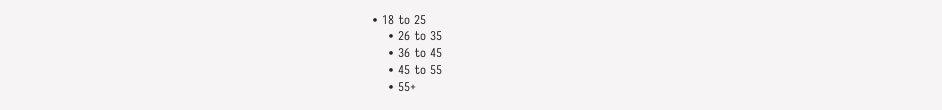• 18 to 25
    • 26 to 35
    • 36 to 45
    • 45 to 55
    • 55+